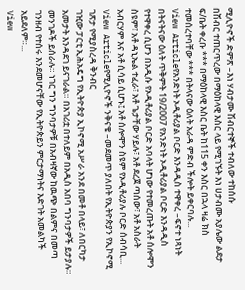ሚሊዮኖች ድምጽ –እነ ሃብታሙ ሽብርተኞች ተብለው ተከሰሱ
በሽብር ተጠርጥረው በማዕከላዊ እስር ላይ የሚገኙት እነ ሀታብሙ አያሌው ልደታ ፍ/ቤት ቀረቡ *** በማዕከላዊ እስር ቤት ከ115 ቀን እስር በኋላ ዛሬ ክስ ተመሰረተባቸው *** በትላናው ዕለት አራዳ ምድብ ችሎት ይቀርባሉ...
View Articleየአንድነት ኦዲቶሪያል ቦርድ እንዳዲስ ተዋቀረ –ፍኖተ ነጻነት
በትናትናው ዕለት ጥቅምት 19/2007 የአንድነት ኦዲቶሪያል ቦርድ እንዳዲስ የተዋቀረ ሲሆን በአዲሱ የኦዲቶሪያል ቦርድ አባላት ሆነው የተመረጡት አቶ ሰሎሞን ስዩም፣ አቶ ዳኒኤል ተፈራ፣ አቶ ጌታቸው ሃይሉ፣ አቶ ደረጀ ጣሰው፣ አቶ አስራት አብርሃም እና አቶ ሲሳይ ሲሆኑ፤ አቶ ሰሎሞን ስዩም የኦዲቶሪያሉ ቦርድ ሰብሳቢ...
View Articleየሚሊዮኖች ንቅናቄ –መደመጥ ያለበት የኢትዮጵያን የኢኮኖሚ ገጽታ የሚያስረዳ ቅንብር
ገዢው ፓርቲ ኢሕአዴግ የኢትዮጵያ ኢኮኖሚ አሥራ አንደ በመቶ በላይ፣ ለበርካታ አመታት እንዳደገ ይናገራል። በአገሪቷ በተለይም በአዲስ አበባ ግንባታዎች ይታያሉ። መንገዶች ይሰራሉ። ነገር ግን ግንባታዎቹ በአብዛኛው ከዉጭ በልምና በመጣ ገንዘብ የተሰሩ እንደመሆናቸው የኢትዮጵይን ምርታማነትና እድገት አመልካች አይደለም።...
View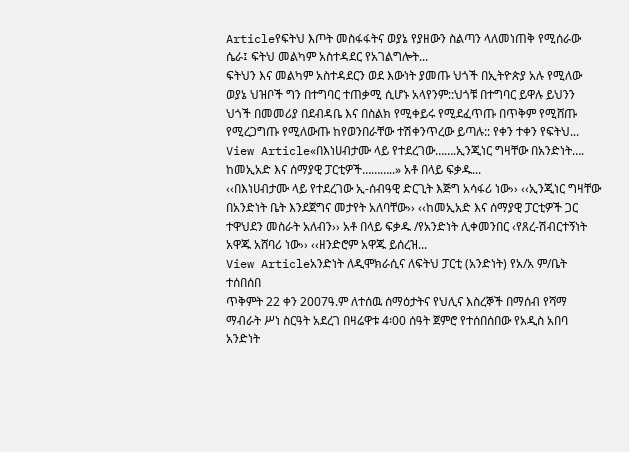Articleየፍትህ እጦት መስፋፋትና ወያኔ የያዘውን ስልጣን ላለመነጠቅ የሚሰራው ሴራ፤ ፍትህ መልካም አስተዳደር የአገልግሎት...
ፍትህን እና መልካም አስተዳደርን ወደ እውነት ያመጡ ህጎች በኢትዮጵያ አሉ የሚለው ወያኔ ህዝቦች ግን በተግባር ተጠቃሚ ሲሆኑ አላየንም::ህጎቹ በተግባር ይዋሉ ይህንን ህጎች በመመሪያ በደብዳቤ እና በስልክ የሚቀይሩ የሚደፈጥጡ በጥቅም የሚሸጡ የሚረጋግጡ የሚለውጡ ከየወንበራቸው ተሽቀንጥረው ይጣሉ:: የቀን ተቀን የፍትህ...
View Article«በእነሀብታሙ ላይ የተደረገው…….ኢንጂነር ግዛቸው በአንድነት…. ከመኢአድ እና ሰማያዊ ፓርቲዎች………..» አቶ በላይ ፍቃዱ...
‹‹በእነሀብታሙ ላይ የተደረገው ኢ-ሰብዓዊ ድርጊት እጅግ አሳፋሪ ነው›› ‹‹ኢንጂነር ግዛቸው በአንድነት ቤት እንደጀግና መታየት አለባቸው›› ‹‹ከመኢአድ እና ሰማያዊ ፓርቲዎች ጋር ተዋህደን መስራት አለብን›› አቶ በላይ ፍቃዱ /የአንድነት ሊቀመንበር ‹የጸረ-ሽብርተኝነት አዋጁ አሸባሪ ነው›› ‹‹ዘንድሮም አዋጁ ይሰረዝ...
View Articleአንድነት ለዲሞክራሲና ለፍትህ ፓርቲ (አንድነት) የአ/አ ም/ቤት ተሰበሰበ
ጥቅምት 22 ቀን 2007ዓ.ም ለተሰዉ ሰማዕታትና የህሊና እስረኞች በማሰብ የሻማ ማብራት ሥነ ስርዓት አደረገ በዛሬዋቱ 4፡00 ሰዓት ጀምሮ የተሰበሰበው የአዲስ አበባ አንድነት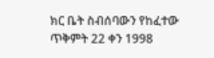ክር ቤት ስብሰባውን የከፈተው ጥቅምት 22 ቀን 1998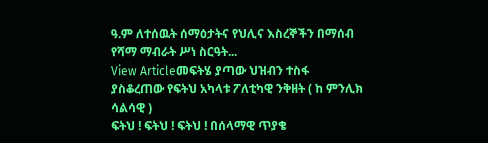ዓ.ም ለተሰዉት ሰማዕታትና የህሊና እስረኞችን በማሰብ የሻማ ማብራት ሥነ ስርዓት...
View Articleመፍትሄ ያጣው ህዝብን ተስፋ ያስቆረጠው የፍትህ አካላቱ ፖለቲካዊ ንቅዘት ( ከ ምንሊክ ሳልሳዊ )
ፍትህ ! ፍትህ ! ፍትህ ! በሰላማዊ ጥያቄ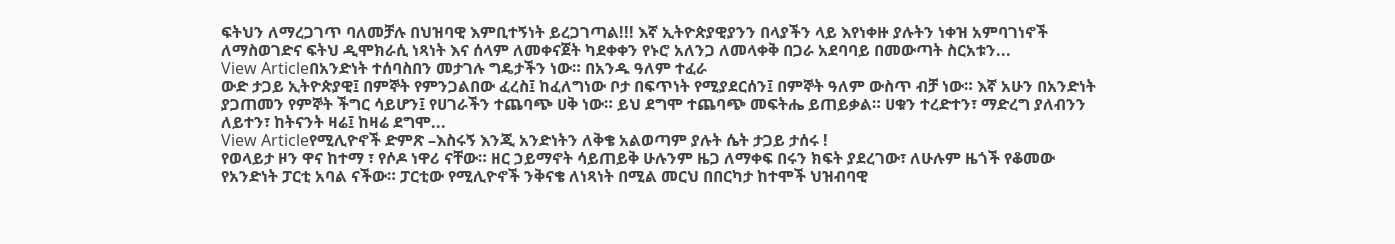ፍትህን ለማረጋገጥ ባለመቻሉ በህዝባዊ እምቢተኝነት ይረጋገጣል!!! እኛ ኢትዮጵያዊያንን በላያችን ላይ እየነቀዙ ያሉትን ነቀዝ አምባገነኖች ለማስወገድና ፍትህ ዲሞክራሲ ነጻነት እና ሰላም ለመቀናጀት ካደቀቀን የኑሮ አለንጋ ለመላቀቅ በጋራ አደባባይ በመውጣት ስርአቱን...
View Articleበአንድነት ተሰባስበን መታገሉ ግዴታችን ነው። በአንዱ ዓለም ተፈራ
ውድ ታጋይ ኢትዮጵያዊ፤ በምኞት የምንጋልበው ፈረስ፤ ከፈለግነው ቦታ በፍጥነት የሚያደርሰን፤ በምኞት ዓለም ውስጥ ብቻ ነው። እኛ አሁን በአንድነት ያጋጠመን የምኞት ችግር ሳይሆን፤ የሀገራችን ተጨባጭ ሀቅ ነው። ይህ ደግሞ ተጨባጭ መፍትሔ ይጠይቃል። ሀቁን ተረድተን፣ ማድረግ ያለብንን ለይተን፣ ከትናንት ዛሬ፤ ከዛሬ ደግሞ...
View Articleየሚሊዮኖች ድምጽ –እስሩኝ እንጂ አንድነትን ለቅቄ አልወጣም ያሉት ሴት ታጋይ ታሰሩ !
የወላይታ ዞን ዋና ከተማ ፣ የሶዶ ነዋሪ ናቸው። ዘር ኃይማኖት ሳይጠይቅ ሁሉንም ዜጋ ለማቀፍ በሩን ክፍት ያደረገው፣ ለሁሉም ዜጎች የቆመው የአንድነት ፓርቲ አባል ናችው። ፓርቲው የሚሊዮኖች ንቅናቄ ለነጻነት በሚል መርህ በበርካታ ከተሞች ህዝብባዊ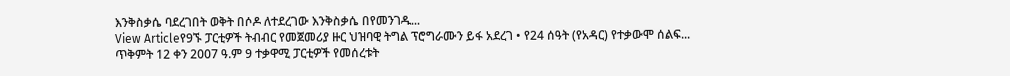እንቅስቃሴ ባደረገበት ወቅት በሶዶ ለተደረገው እንቅስቃሴ በየመንገዱ...
View Articleየ9ኙ ፓርቲዎች ትብብር የመጀመሪያ ዙር ህዝባዊ ትግል ፕሮግራሙን ይፋ አደረገ • የ24 ሰዓት (የአዳር) የተቃውሞ ሰልፍ...
ጥቅምት 12 ቀን 2007 ዓ.ም 9 ተቃዋሚ ፓርቲዎች የመሰረቱት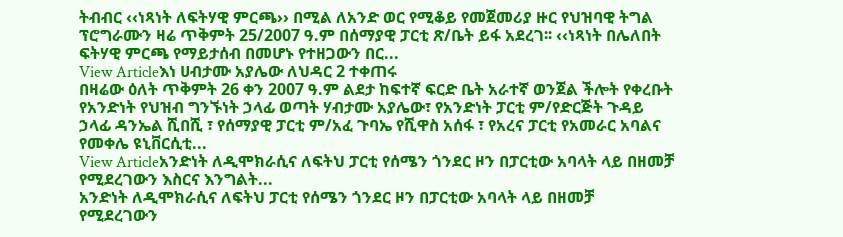ትብብር ‹‹ነጻነት ለፍትሃዊ ምርጫ›› በሚል ለአንድ ወር የሚቆይ የመጀመሪያ ዙር የህዝባዊ ትግል ፕሮግራሙን ዛሬ ጥቅምት 25/2007 ዓ.ም በሰማያዊ ፓርቲ ጽ/ቤት ይፋ አደረገ፡፡ ‹‹ነጻነት በሌለበት ፍትሃዊ ምርጫ የማይታሰብ በመሆኑ የተዘጋውን በር...
View Articleእነ ሀብታሙ አያሌው ለህዳር 2 ተቀጠሩ
በዛሬው ዕለት ጥቅምት 26 ቀን 2007 ዓ.ም ልደታ ከፍተኛ ፍርድ ቤት አራተኛ ወንጀል ችሎት የቀረቡት የአንድነት የህዝብ ግንኙነት ኃላፊ ወጣት ሃብታሙ አያሌው፣ የአንድነት ፓርቲ ም/የድርጅት ጉዳይ ኃላፊ ዳንኤል ሺበሺ ፣ የሰማያዊ ፓርቲ ም/አፈ ጉባኤ የሺዋስ አሰፋ ፣ የአረና ፓርቲ የአመራር አባልና የመቀሌ ዩኒቨርሲቲ...
View Articleአንድነት ለዲሞክራሲና ለፍትህ ፓርቲ የሰሜን ጎንደር ዞን በፓርቲው አባላት ላይ በዘመቻ የሚደረገውን እስርና እንግልት...
አንድነት ለዲሞክራሲና ለፍትህ ፓርቲ የሰሜን ጎንደር ዞን በፓርቲው አባላት ላይ በዘመቻ የሚደረገውን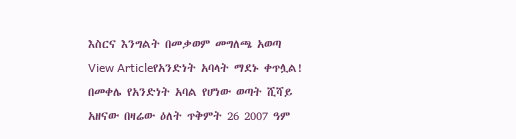እስርና እንግልት በመቃወም መግለጫ አወጣ
View Articleየአንድነት አባላት ማደኑ ቀጥሏል!
በመቀሌ የአንድነት አባል የሆነው ወጣት ሺሻይ አዘናው በዛሬው ዕለት ጥቅምት 26 2007 ዓም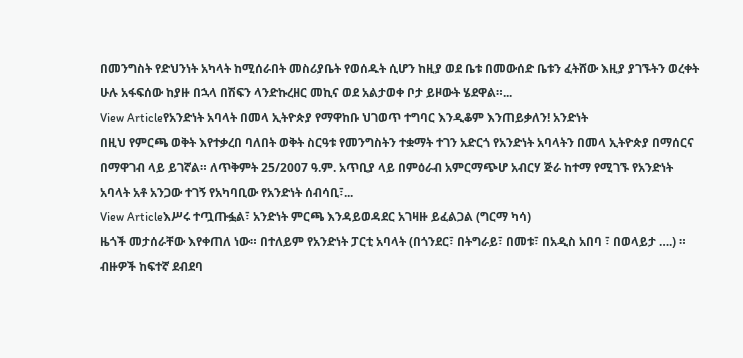በመንግስት የድህንነት አካላት ከሚሰራበት መስሪያቤት የወሰዱት ሲሆን ከዚያ ወደ ቤቱ በመውሰድ ቤቱን ፈትሸው እዚያ ያገኙትን ወረቀት ሁሉ አፋፍሰው ከያዙ በኋላ በሽፍን ላንድኩረዘር መኪና ወደ አልታወቀ ቦታ ይዞውት ሄደዋል።...
View Articleየአንድነት አባላት በመላ ኢትዮጵያ የማዋከቡ ህገወጥ ተግባር እንዲቆም እንጠይቃለን! አንድነት
በዚህ የምርጫ ወቅት እየተቃረበ ባለበት ወቅት ስርዓቱ የመንግስትን ተቋማት ተገን አድርጎ የአንድነት አባላትን በመላ ኢትዮጵያ በማሰርና በማዋገብ ላይ ይገኛል። ለጥቅምት 25/2007 ዓ.ም. አጥቢያ ላይ በምዕራብ አምርማጭሆ አብርሃ ጅራ ከተማ የሚገኙ የአንድነት አባላት አቶ አንጋው ተገኝ የአካባቢው የአንድነት ሰብሳቢ፣...
View Articleእሥሩ ተጧጡፏል፣ አንድነት ምርጫ እንዳይወዳደር አገዛዙ ይፈልጋል (ግርማ ካሳ)
ዜጎች መታሰራቸው እየቀጠለ ነው። በተለይም የአንድነት ፓርቲ አባላት (በጎንደር፣ በትግራይ፣ በመቱ፣ በአዲስ አበባ ፣ በወላይታ ….) ። ብዙዎች ከፍተኛ ደብደባ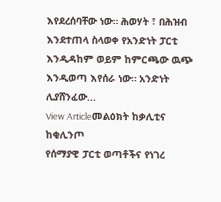እየደረሰባቸው ነው። ሕወሃት ፣ በሕዝብ እንደተጠላ ስላወቀ የአንድነት ፓርቲ እንዲዳከም ወይም ከምርጫው ዉጭ እንዲወጣ እየሰራ ነው። አንድነት ሊያሸንፈው...
View Articleመልዕክት ከቃሊቲና ከቂሊንጦ
የሰማያዊ ፓርቲ ወጣቶችና የነገረ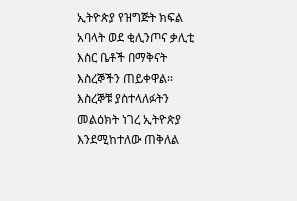ኢትዮጵያ የዝግጅት ክፍል አባላት ወደ ቂሊንጦና ቃሊቲ እስር ቤቶች በማቅናት እስረኞችን ጠይቀዋል፡፡ እስረኞቹ ያስተላለፉትን መልዕክት ነገረ ኢትዮጵያ እንደሚከተለው ጠቅለል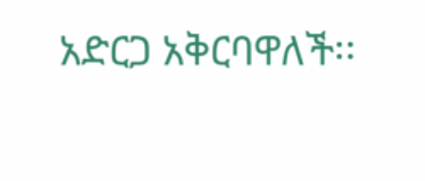አድርጋ አቅርባዋለች፡፡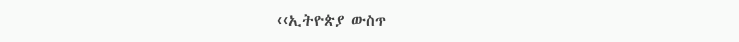‹‹ኢትዮጵያ ውስጥ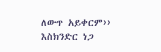ለውጥ አይቀርም›› እስክንድር ነጋ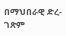በማህበራዊ ድረ-ገጽም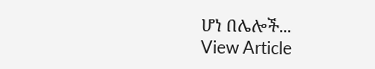ሆነ በሌሎች...
View Article